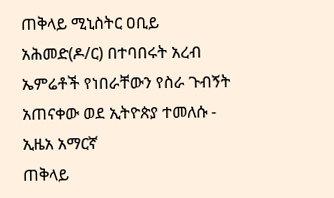ጠቅላይ ሚኒስትር ዐቢይ አሕመድ(ዶ/ር) በተባበሩት አረብ ኤምሬቶች የነበራቸውን የስራ ጉብኝት አጠናቀው ወደ ኢትዮጵያ ተመለሱ - ኢዜአ አማርኛ
ጠቅላይ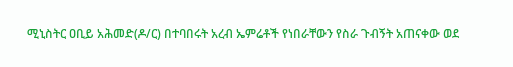ሚኒስትር ዐቢይ አሕመድ(ዶ/ር) በተባበሩት አረብ ኤምሬቶች የነበራቸውን የስራ ጉብኝት አጠናቀው ወደ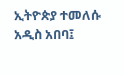ኢትዮጵያ ተመለሱ
አዲስ አበባ፤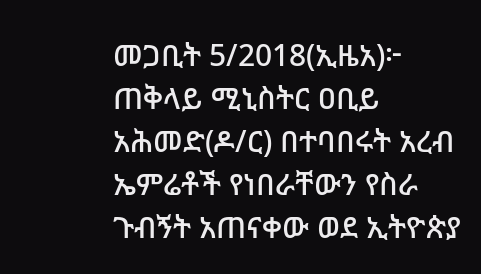መጋቢት 5/2018(ኢዜአ)፦ ጠቅላይ ሚኒስትር ዐቢይ አሕመድ(ዶ/ር) በተባበሩት አረብ ኤምሬቶች የነበራቸውን የስራ ጉብኝት አጠናቀው ወደ ኢትዮጵያ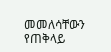መመለሳቸውን የጠቅላይ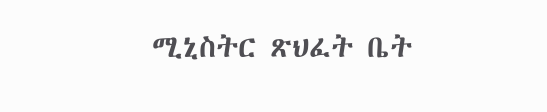ሚኒስትር ጽህፈት ቤት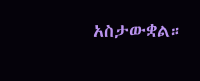አስታውቋል።